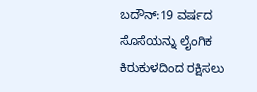ಬದೌನ್:19 ವರ್ಷದ ಸೊಸೆಯನ್ನು ಲೈಂಗಿಕ ಕಿರುಕುಳದಿಂದ ರಕ್ಷಿಸಲು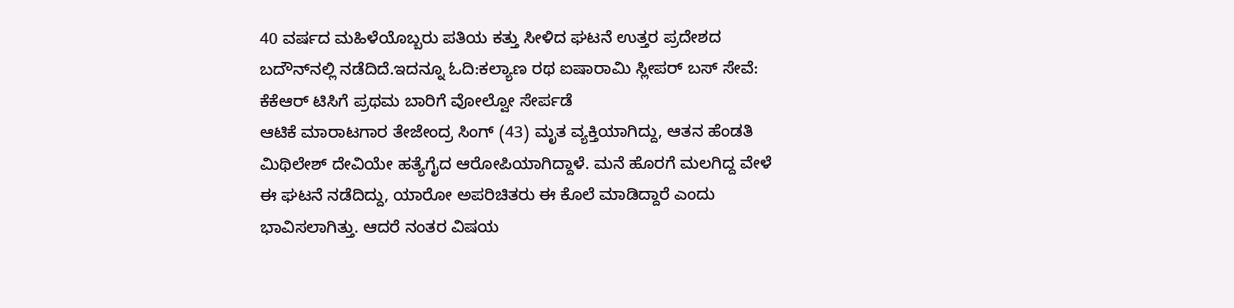40 ವರ್ಷದ ಮಹಿಳೆಯೊಬ್ಬರು ಪತಿಯ ಕತ್ತು ಸೀಳಿದ ಘಟನೆ ಉತ್ತರ ಪ್ರದೇಶದ ಬದೌನ್‌ನಲ್ಲಿ ನಡೆದಿದೆ.ಇದನ್ನೂ ಓದಿ:ಕಲ್ಯಾಣ ರಥ ಐಷಾರಾಮಿ ಸ್ಲೀಪರ್ ಬಸ್ ಸೇವೆ: ಕೆಕೆಆರ್ ಟಿಸಿಗೆ ಪ್ರಥಮ ಬಾರಿಗೆ ವೋಲ್ವೋ ಸೇರ್ಪಡೆ
ಆಟಿಕೆ ಮಾರಾಟಗಾರ ತೇಜೇಂದ್ರ ಸಿಂಗ್ (43) ಮೃತ ವ್ಯಕ್ತಿಯಾಗಿದ್ದು, ಆತನ ಹೆಂಡತಿ ಮಿಥಿಲೇಶ್ ದೇವಿಯೇ ಹತ್ಯೆಗೈದ ಆರೋಪಿಯಾಗಿದ್ದಾಳೆ. ಮನೆ ಹೊರಗೆ ಮಲಗಿದ್ದ ವೇಳೆ ಈ ಘಟನೆ ನಡೆದಿದ್ದು, ಯಾರೋ ಅಪರಿಚಿತರು ಈ ಕೊಲೆ ಮಾಡಿದ್ದಾರೆ ಎಂದು ಭಾವಿಸಲಾಗಿತ್ತು. ಆದರೆ ನಂತರ ವಿಷಯ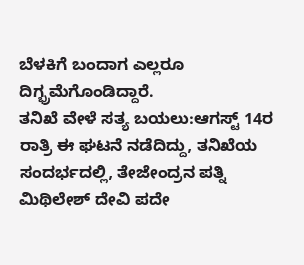ಬೆಳಕಿಗೆ ಬಂದಾಗ ಎಲ್ಲರೂ ದಿಗ್ಭ್ರಮೆಗೊಂಡಿದ್ದಾರೆ.
ತನಿಖೆ ವೇಳೆ ಸತ್ಯ ಬಯಲು:ಆಗಸ್ಟ್ 14ರ ರಾತ್ರಿ ಈ ಘಟನೆ ನಡೆದಿದ್ದು, ತನಿಖೆಯ ಸಂದರ್ಭದಲ್ಲಿ, ತೇಜೇಂದ್ರನ ಪತ್ನಿ ಮಿಥಿಲೇಶ್ ದೇವಿ ಪದೇ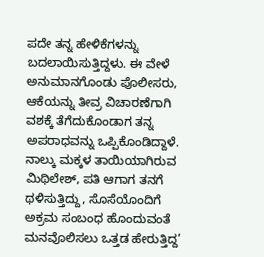ಪದೇ ತನ್ನ ಹೇಳಿಕೆಗಳನ್ನು ಬದಲಾಯಿಸುತ್ತಿದ್ದಳು. ಈ ವೇಳೆ ಅನುಮಾನಗೊಂಡು ಪೊಲೀಸರು, ಆಕೆಯನ್ನು ತೀವ್ರ ವಿಚಾರಣೆಗಾಗಿ ವಶಕ್ಕೆ ತೆಗೆದುಕೊಂಡಾಗ ತನ್ನ ಅಪರಾಧವನ್ನು ಒಪ್ಪಿಕೊಂಡಿದ್ದಾಳೆ. ನಾಲ್ಕು ಮಕ್ಕಳ ತಾಯಿಯಾಗಿರುವ ಮಿಥಿಲೇಶ್, ಪತಿ ಆಗಾಗ ತನಗೆ ಥಳಿಸುತ್ತಿದ್ದು, ಸೊಸೆಯೊಂದಿಗೆ ಅಕ್ರಮ ಸಂಬಂಧ ಹೊಂದುವಂತೆ ಮನವೊಲಿಸಲು ಒತ್ತಡ ಹೇರುತ್ತಿದ್ದ’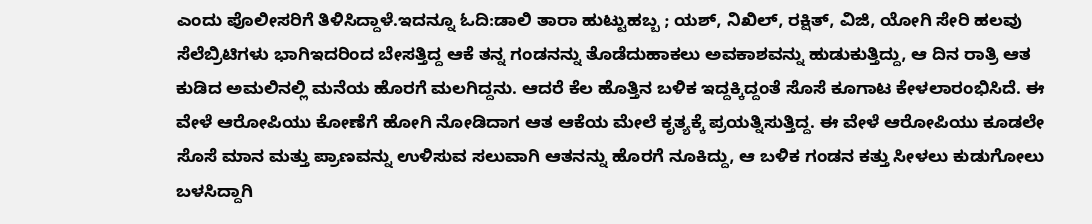ಎಂದು ಪೊಲೀಸರಿಗೆ ತಿಳಿಸಿದ್ದಾಳೆ.ಇದನ್ನೂ ಓದಿ:ಡಾಲಿ ತಾರಾ ಹುಟ್ಟುಹಬ್ಬ ; ಯಶ್, ನಿಖಿಲ್, ರಕ್ಷಿತ್, ವಿಜಿ, ಯೋಗಿ ಸೇರಿ ಹಲವು ಸೆಲೆಬ್ರಿಟಿಗಳು ಭಾಗಿಇದರಿಂದ ಬೇಸತ್ತಿದ್ದ ಆಕೆ ತನ್ನ ಗಂಡನನ್ನು ತೊಡೆದುಹಾಕಲು ಅವಕಾಶವನ್ನು ಹುಡುಕುತ್ತಿದ್ದು, ಆ ದಿನ ರಾತ್ರಿ ಆತ ಕುಡಿದ ಅಮಲಿನಲ್ಲಿ ಮನೆಯ ಹೊರಗೆ ಮಲಗಿದ್ದನು. ಆದರೆ ಕೆಲ ಹೊತ್ತಿನ ಬಳಿಕ ಇದ್ದಕ್ಕಿದ್ದಂತೆ ಸೊಸೆ ಕೂಗಾಟ ಕೇಳಲಾರಂಭಿಸಿದೆ. ಈ ವೇಳೆ ಆರೋಪಿಯು ಕೋಣೆಗೆ ಹೋಗಿ ನೋಡಿದಾಗ ಆತ ಆಕೆಯ ಮೇಲೆ ಕೃತ್ಯಕ್ಕೆ ಪ್ರಯತ್ನಿಸುತ್ತಿದ್ದ. ಈ ವೇಳೆ ಆರೋಪಿಯು ಕೂಡಲೇ ಸೊಸೆ ಮಾನ ಮತ್ತು ಪ್ರಾಣವನ್ನು ಉಳಿಸುವ ಸಲುವಾಗಿ ಆತನನ್ನು ಹೊರಗೆ ನೂಕಿದ್ದು, ಆ ಬಳಿಕ ಗಂಡನ ಕತ್ತು ಸೀಳಲು ಕುಡುಗೋಲು ಬಳಸಿದ್ದಾಗಿ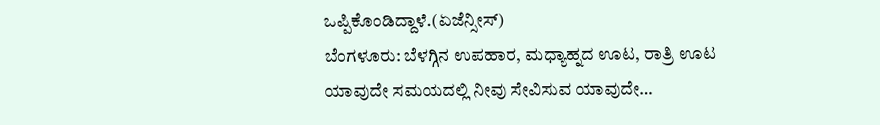ಒಪ್ಪಿಕೊಂಡಿದ್ದಾಳೆ.(ಏಜೆನ್ಸೀಸ್)
ಬೆಂಗಳೂರು: ಬೆಳಗ್ಗಿನ ಉಪಹಾರ, ಮಧ್ಯಾಹ್ನದ ಊಟ, ರಾತ್ರಿ ಊಟ ಯಾವುದೇ ಸಮಯದಲ್ಲಿ ನೀವು ಸೇವಿಸುವ ಯಾವುದೇ…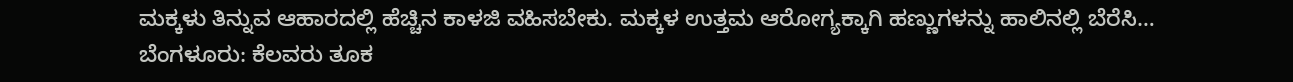ಮಕ್ಕಳು ತಿನ್ನುವ ಆಹಾರದಲ್ಲಿ ಹೆಚ್ಚಿನ ಕಾಳಜಿ ವಹಿಸಬೇಕು. ಮಕ್ಕಳ ಉತ್ತಮ ಆರೋಗ್ಯಕ್ಕಾಗಿ ಹಣ್ಣುಗಳನ್ನು ಹಾಲಿನಲ್ಲಿ ಬೆರೆಸಿ…
ಬೆಂಗಳೂರು: ಕೆಲವರು ತೂಕ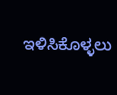ಇಳಿಸಿಕೊಳ್ಳಲು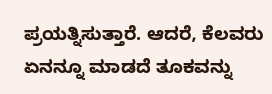ಪ್ರಯತ್ನಿಸುತ್ತಾರೆ. ಆದರೆ, ಕೆಲವರು ಏನನ್ನೂ ಮಾಡದೆ ತೂಕವನ್ನು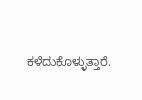ಕಳೆದುಕೊಳ್ಳುತ್ತಾರೆ.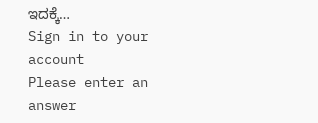ಇದಕ್ಕೆ…
Sign in to your account
Please enter an answer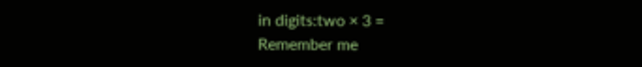in digits:two × 3 =
Remember me